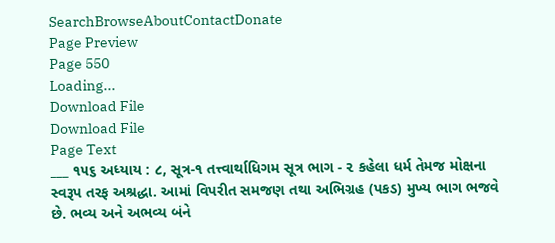SearchBrowseAboutContactDonate
Page Preview
Page 550
Loading...
Download File
Download File
Page Text
___ ૧૫૬ અધ્યાય : ૮, સૂત્ર-૧ તત્ત્વાર્થાધિગમ સૂત્ર ભાગ - ૨ કહેલા ધર્મ તેમજ મોક્ષના સ્વરૂપ તરફ અશ્રદ્ધા. આમાં વિપરીત સમજણ તથા અભિગ્રહ (પકડ) મુખ્ય ભાગ ભજવે છે. ભવ્ય અને અભવ્ય બંને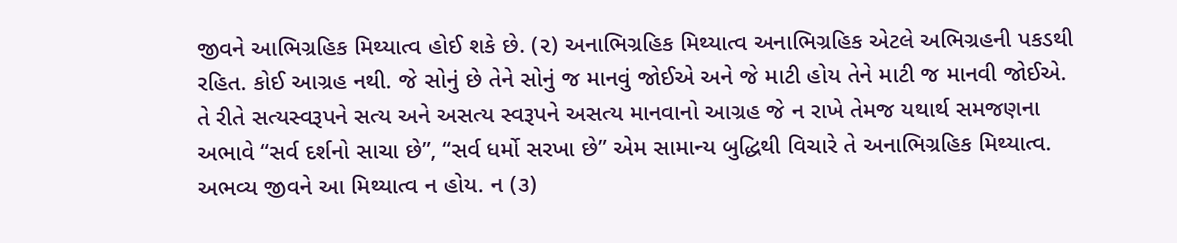જીવને આભિગ્રહિક મિથ્યાત્વ હોઈ શકે છે. (૨) અનાભિગ્રહિક મિથ્યાત્વ અનાભિગ્રહિક એટલે અભિગ્રહની પકડથી રહિત. કોઈ આગ્રહ નથી. જે સોનું છે તેને સોનું જ માનવું જોઈએ અને જે માટી હોય તેને માટી જ માનવી જોઈએ. તે રીતે સત્યસ્વરૂપને સત્ય અને અસત્ય સ્વરૂપને અસત્ય માનવાનો આગ્રહ જે ન રાખે તેમજ યથાર્થ સમજણના અભાવે “સર્વ દર્શનો સાચા છે”, “સર્વ ધર્મો સરખા છે” એમ સામાન્ય બુદ્ધિથી વિચારે તે અનાભિગ્રહિક મિથ્યાત્વ. અભવ્ય જીવને આ મિથ્યાત્વ ન હોય. ન (૩)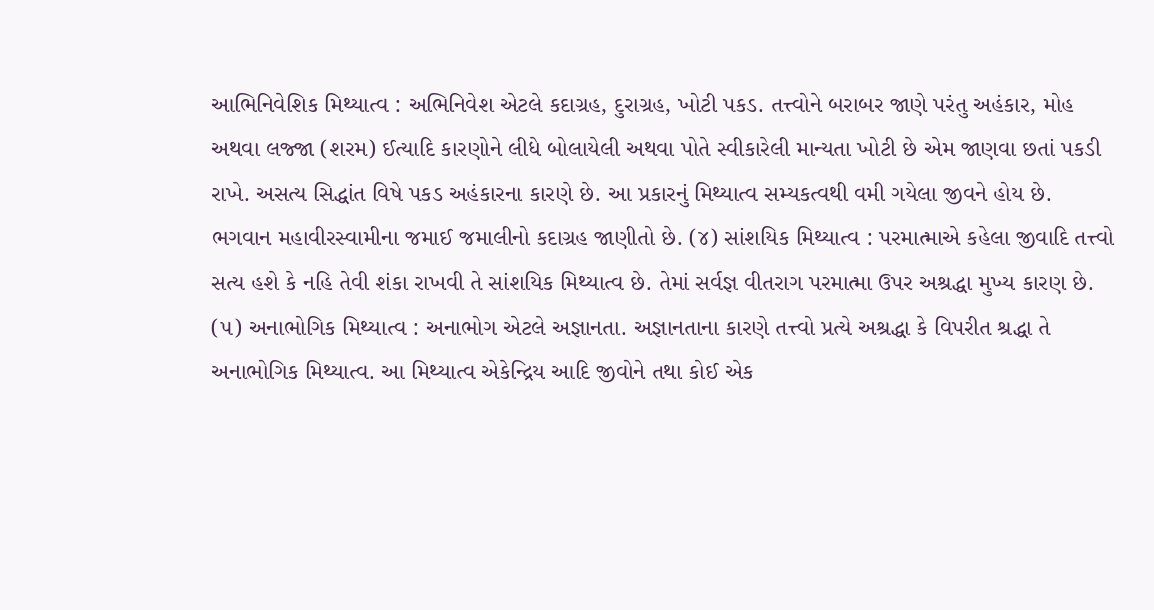આભિનિવેશિક મિથ્યાત્વ : અભિનિવેશ એટલે કદાગ્રહ, દુરાગ્રહ, ખોટી પકડ. તત્ત્વોને બરાબર જાણે પરંતુ અહંકાર, મોહ અથવા લજ્જા (શરમ) ઈત્યાદિ કારણોને લીધે બોલાયેલી અથવા પોતે સ્વીકારેલી માન્યતા ખોટી છે એમ જાણવા છતાં પકડી રાખે. અસત્ય સિદ્ધાંત વિષે પકડ અહંકારના કારણે છે. આ પ્રકારનું મિથ્યાત્વ સમ્યકત્વથી વમી ગયેલા જીવને હોય છે. ભગવાન મહાવીરસ્વામીના જમાઈ જમાલીનો કદાગ્રહ જાણીતો છે. (૪) સાંશયિક મિથ્યાત્વ : પરમાત્માએ કહેલા જીવાદિ તત્ત્વો સત્ય હશે કે નહિ તેવી શંકા રાખવી તે સાંશયિક મિથ્યાત્વ છે. તેમાં સર્વજ્ઞ વીતરાગ પરમાત્મા ઉપર અશ્રદ્ધા મુખ્ય કારણ છે. (૫) અનાભોગિક મિથ્યાત્વ : અનાભોગ એટલે અજ્ઞાનતા. અજ્ઞાનતાના કારણે તત્ત્વો પ્રત્યે અશ્રદ્ધા કે વિપરીત શ્રદ્ધા તે અનાભોગિક મિથ્યાત્વ. આ મિથ્યાત્વ એકેન્દ્રિય આદિ જીવોને તથા કોઈ એક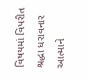વિષયમાં વિપરીત શ્રદ્ધા ધરાવનાર આત્માને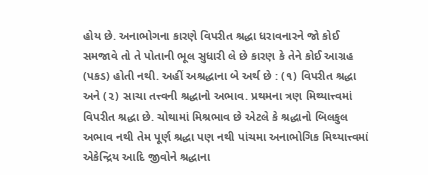હોય છે. અનાભોગના કારણે વિપરીત શ્રદ્ધા ધરાવનારને જો કોઈ સમજાવે તો તે પોતાની ભૂલ સુધારી લે છે કારણ કે તેને કોઈ આગ્રહ (પકડ) હોતી નથી. અહીં અશ્રદ્ધાના બે અર્થ છે : (૧) વિપરીત શ્રદ્ધા અને (૨) સાચા તત્ત્વની શ્રદ્ધાનો અભાવ. પ્રથમના ત્રણ મિથ્યાત્ત્વમાં વિપરીત શ્રદ્ધા છે. ચોથામાં મિશ્રભાવ છે એટલે કે શ્રદ્ધાનો બિલકુલ અભાવ નથી તેમ પૂર્ણ શ્રદ્ધા પણ નથી પાંચમા અનાભોગિક મિથ્યાત્ત્વમાં એકેન્દ્રિય આદિ જીવોને શ્રદ્ધાના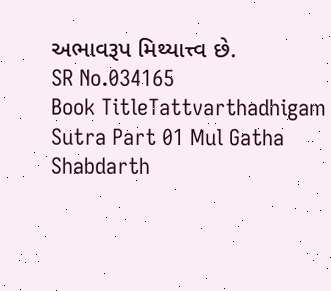અભાવરૂપ મિથ્યાત્ત્વ છે.
SR No.034165
Book TitleTattvarthadhigam Sutra Part 01 Mul Gatha Shabdarth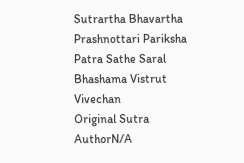Sutrartha Bhavartha Prashnottari Pariksha Patra Sathe Saral Bhashama Vistrut Vivechan
Original Sutra AuthorN/A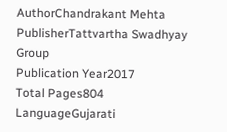AuthorChandrakant Mehta
PublisherTattvartha Swadhyay Group
Publication Year2017
Total Pages804
LanguageGujarati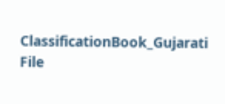ClassificationBook_Gujarati
File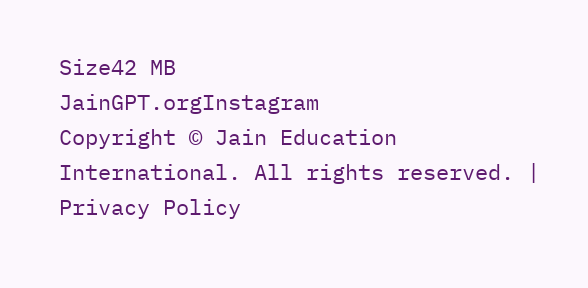Size42 MB
JainGPT.orgInstagram
Copyright © Jain Education International. All rights reserved. | Privacy Policy